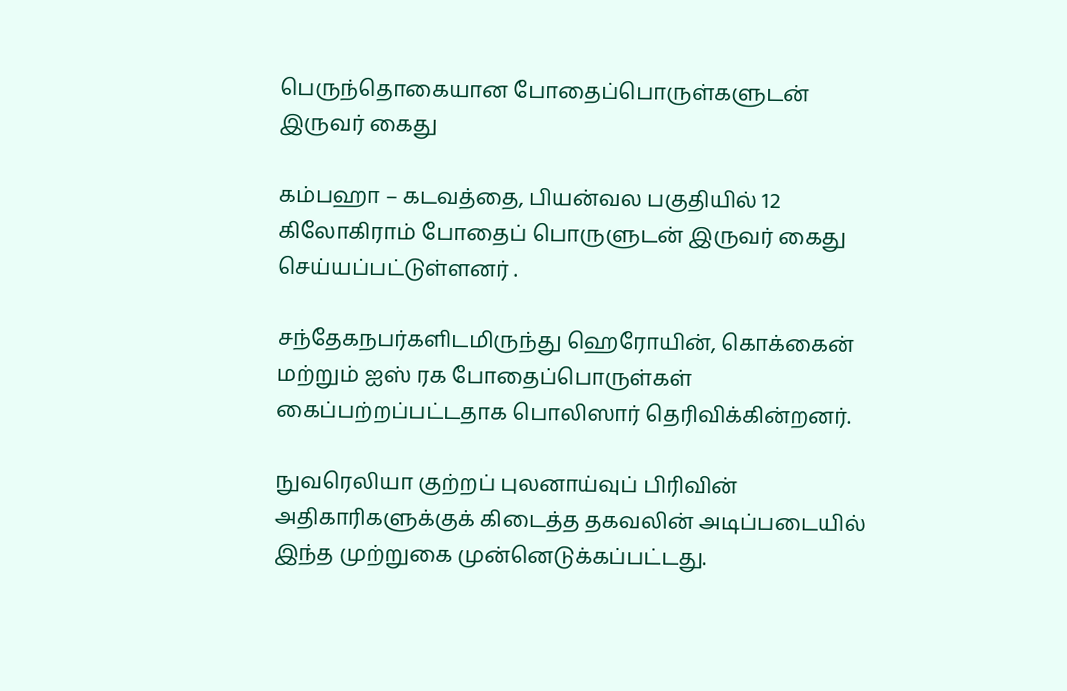பெருந்தொகையான போதைப்பொருள்களுடன் இருவர் கைது

கம்பஹா – கடவத்தை, பியன்வல பகுதியில் 12 கிலோகிராம் போதைப் பொருளுடன் இருவர் கைது செய்யப்பட்டுள்ளனர் .

சந்தேகநபர்களிடமிருந்து ஹெரோயின், கொக்கைன் மற்றும் ஐஸ் ரக போதைப்பொருள்கள் கைப்பற்றப்பட்டதாக பொலிஸார் தெரிவிக்கின்றனர்.

நுவரெலியா குற்றப் புலனாய்வுப் பிரிவின் அதிகாரிகளுக்குக் கிடைத்த தகவலின் அடிப்படையில் இந்த முற்றுகை முன்னெடுக்கப்பட்டது.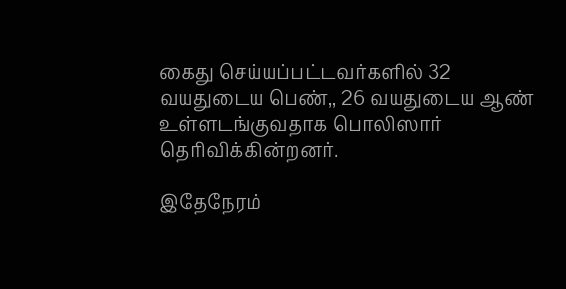கைது செய்யப்பட்டவர்களில் 32 வயதுடைய பெண்,, 26 வயதுடைய ஆண் உள்ளடங்குவதாக பொலிஸார் தெரிவிக்கின்றனர்.

இதேநேரம்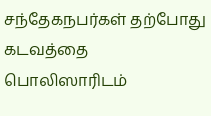சந்தேகநபர்கள் தற்போது கடவத்தை பொலிஸாரிடம்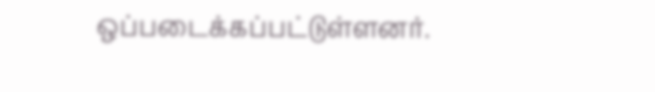ஒப்படைக்கப்பட்டுள்ளனர்.